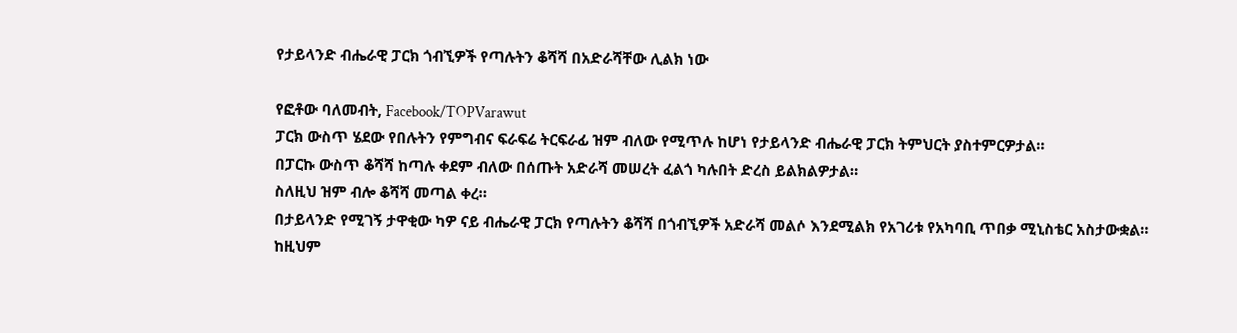የታይላንድ ብሔራዊ ፓርክ ጎብኚዎች የጣሉትን ቆሻሻ በአድራሻቸው ሊልክ ነው

የፎቶው ባለመብት, Facebook/TOPVarawut
ፓርክ ውስጥ ሄደው የበሉትን የምግብና ፍራፍሬ ትርፍራፊ ዝም ብለው የሚጥሉ ከሆነ የታይላንድ ብሔራዊ ፓርክ ትምህርት ያስተምርዎታል።
በፓርኩ ውስጥ ቆሻሻ ከጣሉ ቀደም ብለው በሰጡት አድራሻ መሠረት ፈልጎ ካሉበት ድረስ ይልክልዎታል።
ስለዚህ ዝም ብሎ ቆሻሻ መጣል ቀረ።
በታይላንድ የሚገኝ ታዋቂው ካዎ ናይ ብሔራዊ ፓርክ የጣሉትን ቆሻሻ በጎብኚዎች አድራሻ መልሶ እንደሚልክ የአገሪቱ የአካባቢ ጥበቃ ሚኒስቴር አስታውቋል።
ከዚህም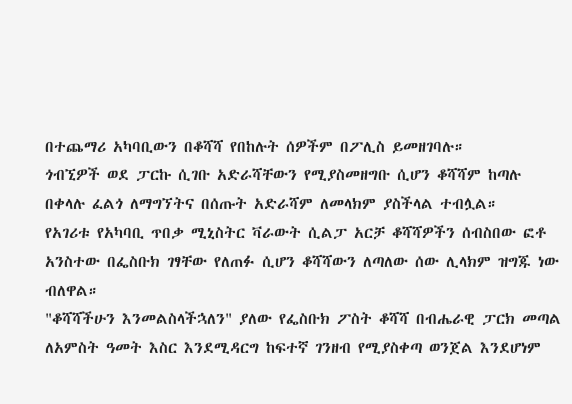በተጨማሪ አካባቢውን በቆሻሻ የበከሉት ሰዎችም በፖሊስ ይመዘገባሉ።
ጎብኚዎች ወደ ፓርኩ ሲገቡ አድራሻቸውን የሚያስመዘግቡ ሲሆን ቆሻሻም ከጣሉ በቀላሉ ፈልጎ ለማግኘትና በሰጡት አድራሻም ለመላክም ያስችላል ተብሏል።
የአገሪቱ የአካባቢ ጥበቃ ሚኒስትር ቫራውት ሲልፓ አርቻ ቆሻሻዎችን ሰብስበው ፎቶ አንስተው በፌስቡክ ገፃቸው የለጠፉ ሲሆን ቆሻሻውን ለጣለው ሰው ሊላክም ዝግጁ ነው ብለዋል።
"ቆሻሻችሁን እንመልስላችኋለን" ያለው የፌስቡክ ፖስት ቆሻሻ በብሔራዊ ፓርክ መጣል ለአምስት ዓመት እስር እንደሚዳርግ ከፍተኛ ገንዘብ የሚያስቀጣ ወንጀል እንደሆነም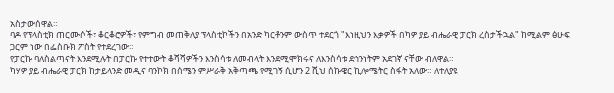አስታውሰዋል።
ባዶ የፕላስቲክ ጠርሙሶች፣ ቆርቆሮዎች፣ የምግብ መጠቅለያ ፕላስቲኮችን በአንድ ካርቶንም ውስጥ ተደርጎ "እነዚህን እቃዎች በካዎ ያይ ብሔራዊ ፓርክ ረስታችኋል" ከሚልም ፅሁፍ ጋርም ነው በፌስቡክ ፖስት የተደረገው።
የፓርኩ ባለስልጣናት እንደሚሉት በፓርኩ የተተውት ቆሻሻዎችን እንስሳቱ ለመብላት እንደሚሞክሩና ለእንስሳቱ ደኅንነትም አደገኛ ናቸው ብለዋል።
ካሃዎ ያይ ብሔራዊ ፓርክ ከታይላንድ መዲና ባንኮክ በሰሜን ምሥራቅ አቅጣጫ የሚገኝ ሲሆን 2 ሺህ ሰኩዌር ኪሎሜትር ስፋት አለው። ለተለያዩ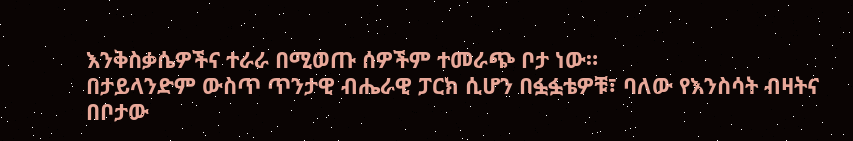እንቅስቃሴዎችና ተራራ በሚወጡ ሰዎችም ተመራጭ ቦታ ነው።
በታይላንድም ውስጥ ጥንታዊ ብሔራዊ ፓርክ ሲሆን በፏፏቴዎቹ፣ ባለው የእንስሳት ብዛትና በቦታው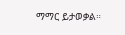ማማር ይታወቃል።